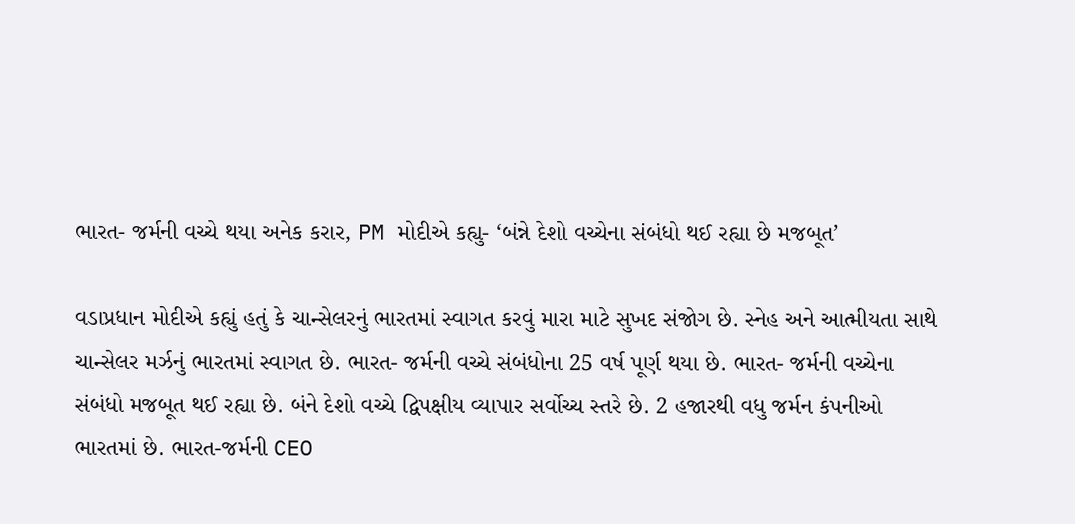ભારત- જર્મની વચ્ચે થયા અનેક કરાર, PM મોદીએ કહ્યુ- ‘બંન્ને દેશો વચ્ચેના સંબંધો થઈ રહ્યા છે મજબૂત’

વડાપ્રધાન મોદીએ કહ્યું હતું કે ચાન્સેલરનું ભારતમાં સ્વાગત કરવું મારા માટે સુખદ સંજોગ છે. સ્નેહ અને આત્મીયતા સાથે ચાન્સેલર મર્ઝનું ભારતમાં સ્વાગત છે. ભારત- જર્મની વચ્ચે સંબંધોના 25 વર્ષ પૂર્ણ થયા છે. ભારત- જર્મની વચ્ચેના સંબંધો મજબૂત થઈ રહ્યા છે. બંને દેશો વચ્ચે દ્વિપક્ષીય વ્યાપાર સર્વોચ્ચ સ્તરે છે. 2 હજારથી વધુ જર્મન કંપનીઓ ભારતમાં છે. ભારત-જર્મની CEO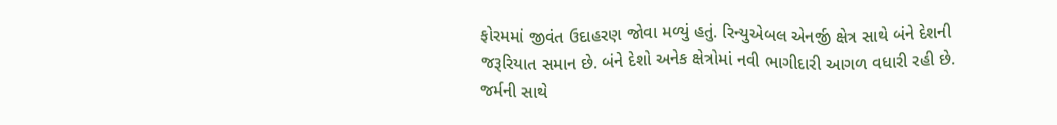ફોરમમાં જીવંત ઉદાહરણ જોવા મળ્યું હતું. રિન્યુએબલ એનર્જી ક્ષેત્ર સાથે બંને દેશની જરૂરિયાત સમાન છે. બંને દેશો અનેક ક્ષેત્રોમાં નવી ભાગીદારી આગળ વધારી રહી છે. જર્મની સાથે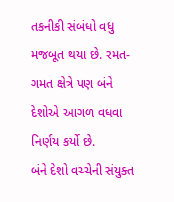તકનીકી સંબંધો વધુ મજબૂત થયા છે. રમત-ગમત ક્ષેત્રે પણ બંને દેશોએ આગળ વધવા નિર્ણય કર્યો છે.
બંને દેશો વચ્ચેની સંયુક્ત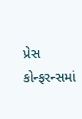પ્રેસ કોન્ફરન્સમાં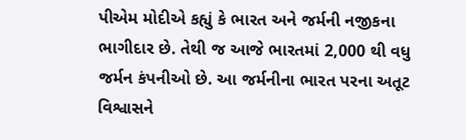પીએમ મોદીએ કહ્યું કે ભારત અને જર્મની નજીકના ભાગીદાર છે. તેથી જ આજે ભારતમાં 2,000 થી વધુ જર્મન કંપનીઓ છે. આ જર્મનીના ભારત પરના અતૂટ વિશ્વાસને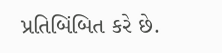પ્રતિબિંબિત કરે છે.